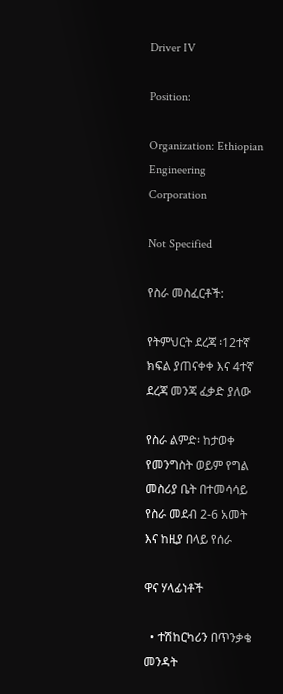Driver IV

Position:

Organization: Ethiopian Engineering Corporation

Not Specified

የስራ መስፈርቶች:

የትምህርት ደረጃ ፡12ተኛ ክፍል ያጠናቀቀ እና 4ተኛ ደረጃ መንጃ ፈቃድ ያለው

የስራ ልምድ፡ ከታወቀ የመንግስት ወይም የግል መስሪያ ቤት በተመሳሳይ የስራ መደብ 2-6 አመት እና ከዚያ በላይ የሰራ

ዋና ሃላፊነቶች

  • ተሽከርካሪን በጥንቃቄ መንዳት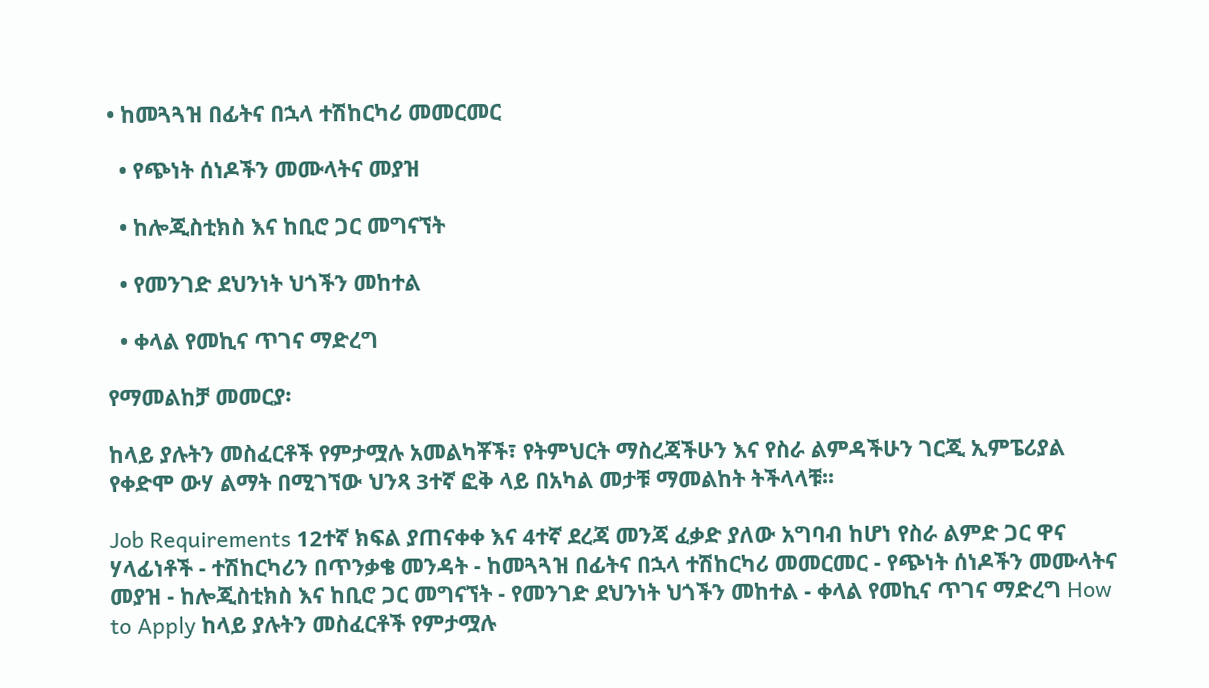• ከመጓጓዝ በፊትና በኋላ ተሽከርካሪ መመርመር

  • የጭነት ሰነዶችን መሙላትና መያዝ

  • ከሎጂስቲክስ እና ከቢሮ ጋር መግናኘት

  • የመንገድ ደህንነት ህጎችን መከተል

  • ቀላል የመኪና ጥገና ማድረግ

የማመልከቻ መመርያ፡

ከላይ ያሉትን መስፈርቶች የምታሟሉ አመልካቾች፣ የትምህርት ማስረጃችሁን እና የስራ ልምዳችሁን ገርጂ ኢምፔሪያል የቀድሞ ውሃ ልማት በሚገኘው ህንጻ 3ተኛ ፎቅ ላይ በአካል መታቹ ማመልከት ትችላላቹ፡፡

Job Requirements 12ተኛ ክፍል ያጠናቀቀ እና 4ተኛ ደረጃ መንጃ ፈቃድ ያለው አግባብ ከሆነ የስራ ልምድ ጋር ዋና ሃላፊነቶች - ተሽከርካሪን በጥንቃቄ መንዳት - ከመጓጓዝ በፊትና በኋላ ተሽከርካሪ መመርመር - የጭነት ሰነዶችን መሙላትና መያዝ - ከሎጂስቲክስ እና ከቢሮ ጋር መግናኘት - የመንገድ ደህንነት ህጎችን መከተል - ቀላል የመኪና ጥገና ማድረግ How to Apply ከላይ ያሉትን መስፈርቶች የምታሟሉ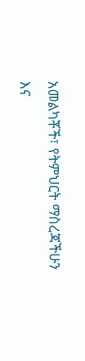አመልካቾች፣ የትምህርት ማስረጃችሁን እና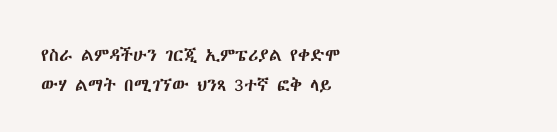የስራ ልምዳችሁን ገርጂ ኢምፔሪያል የቀድሞ ውሃ ልማት በሚገኘው ህንጻ 3ተኛ ፎቅ ላይ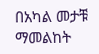በአካል መታቹ ማመልከት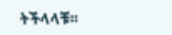ትችላላቹ፡፡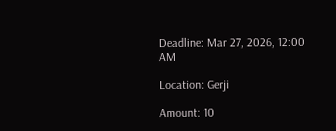Deadline: Mar 27, 2026, 12:00 AM

Location: Gerji

Amount: 10